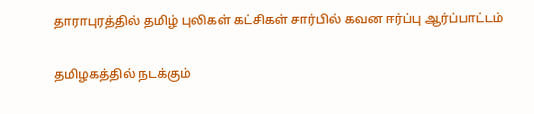தாராபுரத்தில் தமிழ் புலிகள் கட்சிகள் சார்பில் கவன ஈர்ப்பு ஆர்ப்பாட்டம்

தமிழகத்தில் நடக்கும்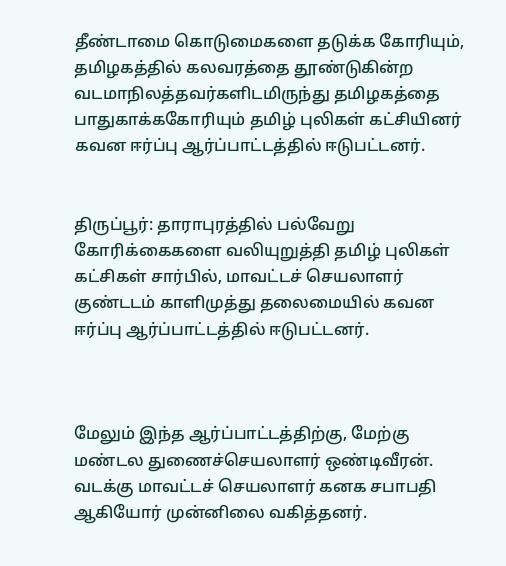தீண்டாமை கொடுமைகளை தடுக்க கோரியும், தமிழகத்தில் கலவரத்தை தூண்டுகின்ற வடமாநிலத்தவர்களிடமிருந்து தமிழகத்தை பாதுகாக்ககோரியும் தமிழ் புலிகள் கட்சியினர் கவன ஈர்ப்பு ஆர்ப்பாட்டத்தில் ஈடுபட்டனர்.


திருப்பூர்: தாராபுரத்தில் பல்வேறு கோரிக்கைகளை வலியுறுத்தி தமிழ் புலிகள் கட்சிகள் சார்பில், மாவட்டச் செயலாளர் குண்டடம் காளிமுத்து தலைமையில் கவன ஈர்ப்பு ஆர்ப்பாட்டத்தில் ஈடுபட்டனர்.



மேலும் இந்த ஆர்ப்பாட்டத்திற்கு, மேற்கு மண்டல துணைச்செயலாளர் ஒண்டிவீரன். வடக்கு மாவட்டச் செயலாளர் கனக சபாபதி ஆகியோர் முன்னிலை வகித்தனர்.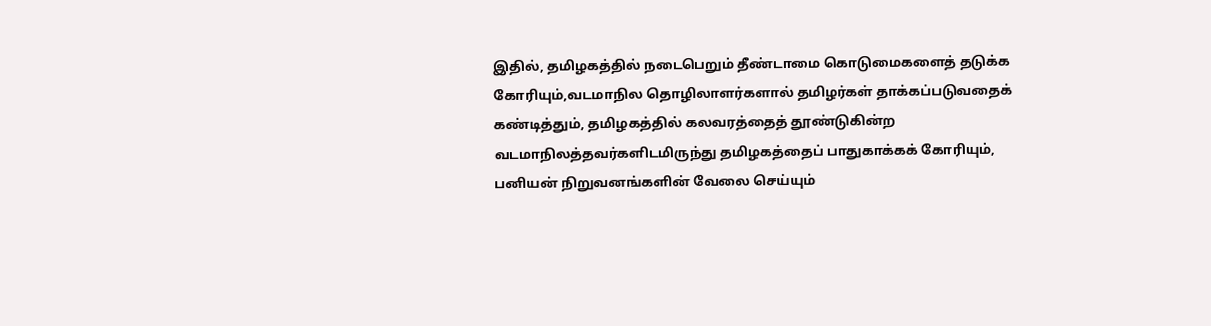இதில், தமிழகத்தில் நடைபெறும் தீண்டாமை கொடுமைகளைத் தடுக்க கோரியும்,வடமாநில தொழிலாளர்களால் தமிழர்கள் தாக்கப்படுவதைக் கண்டித்தும், தமிழகத்தில் கலவரத்தைத் தூண்டுகின்ற வடமாநிலத்தவர்களிடமிருந்து தமிழகத்தைப் பாதுகாக்கக் கோரியும், பனியன் நிறுவனங்களின் வேலை செய்யும்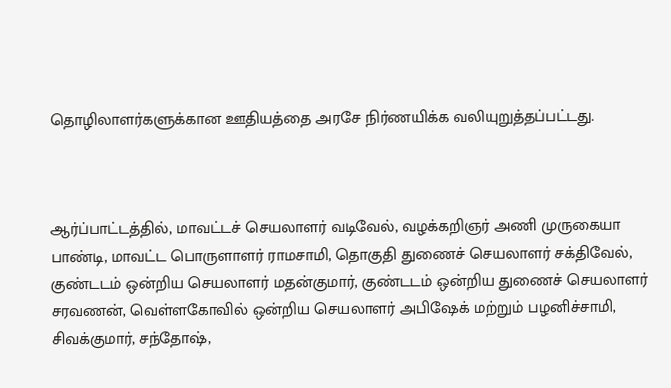தொழிலாளர்களுக்கான ஊதியத்தை அரசே நிர்ணயிக்க வலியுறுத்தப்பட்டது.



ஆர்ப்பாட்டத்தில், மாவட்டச் செயலாளர் வடிவேல், வழக்கறிஞர் அணி முருகையா பாண்டி, மாவட்ட பொருளாளர் ராமசாமி, தொகுதி துணைச் செயலாளர் சக்திவேல், குண்டடம் ஒன்றிய செயலாளர் மதன்குமார், குண்டடம் ஒன்றிய துணைச் செயலாளர் சரவணன், வெள்ளகோவில் ஒன்றிய செயலாளர் அபிஷேக் மற்றும் பழனிச்சாமி, சிவக்குமார், சந்தோஷ்,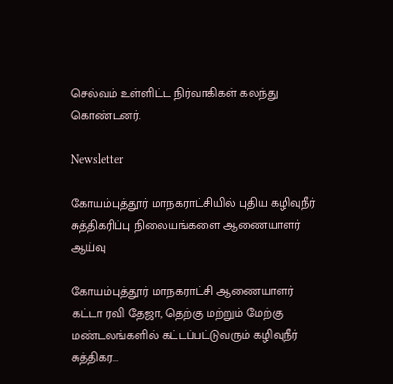செல்வம் உள்ளிட்ட நிர்வாகிகள் கலந்து கொண்டனர்.

Newsletter

கோயம்புத்தூர் மாநகராட்சியில் புதிய கழிவுநீர் சுத்திகரிப்பு நிலையங்களை ஆணையாளர் ஆய்வு

கோயம்புத்தூர் மாநகராட்சி ஆணையாளர் கட்டா ரவி தேஜா, தெற்கு மற்றும் மேற்கு மண்டலங்களில் கட்டப்பட்டுவரும் கழிவுநீர் சுத்திகர...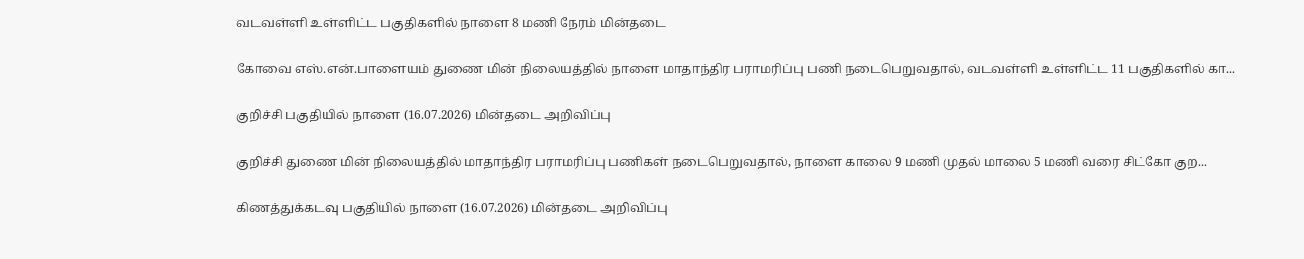வடவள்ளி உள்ளிட்ட பகுதிகளில் நாளை 8 மணி நேரம் மின்தடை

கோவை எஸ்.என்.பாளையம் துணை மின் நிலையத்தில் நாளை மாதாந்திர பராமரிப்பு பணி நடைபெறுவதால், வடவள்ளி உள்ளிட்ட 11 பகுதிகளில் கா...

குறிச்சி பகுதியில் நாளை (16.07.2026) மின்தடை அறிவிப்பு

குறிச்சி துணை மின் நிலையத்தில் மாதாந்திர பராமரிப்பு பணிகள் நடைபெறுவதால், நாளை காலை 9 மணி முதல் மாலை 5 மணி வரை சிட்கோ குற...

கிணத்துக்கடவு பகுதியில் நாளை (16.07.2026) மின்தடை அறிவிப்பு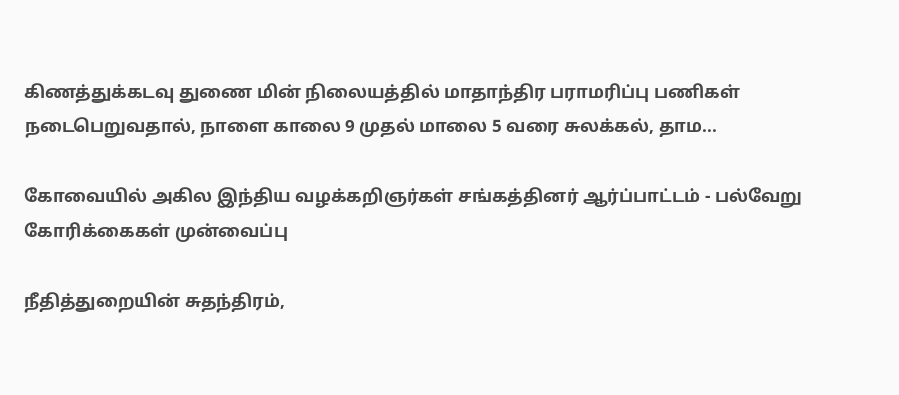கிணத்துக்கடவு துணை மின் நிலையத்தில் மாதாந்திர பராமரிப்பு பணிகள் நடைபெறுவதால், நாளை காலை 9 முதல் மாலை 5 வரை சுலக்கல், தாம...

கோவையில் அகில இந்திய வழக்கறிஞர்கள் சங்கத்தினர் ஆர்ப்பாட்டம் - பல்வேறு கோரிக்கைகள் முன்வைப்பு

நீதித்துறையின் சுதந்திரம்,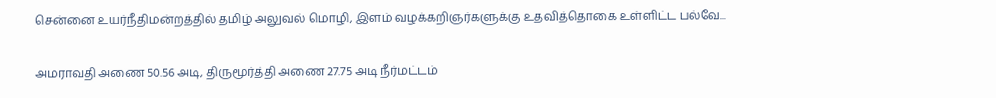சென்னை உயர்நீதிமன்றத்தில் தமிழ் அலுவல் மொழி, இளம் வழக்கறிஞர்களுக்கு உதவித்தொகை உள்ளிட்ட பல்வே...

அமராவதி அணை 50.56 அடி, திருமூர்த்தி அணை 27.75 அடி நீர்மட்டம்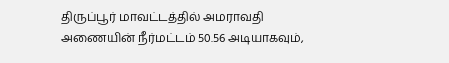திருப்பூர் மாவட்டத்தில் அமராவதி அணையின் நீர்மட்டம் 50.56 அடியாகவும்,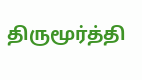திருமூர்த்தி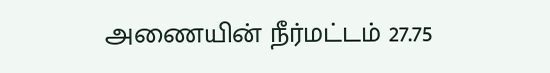அணையின் நீர்மட்டம் 27.75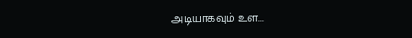அடியாகவும் உள...